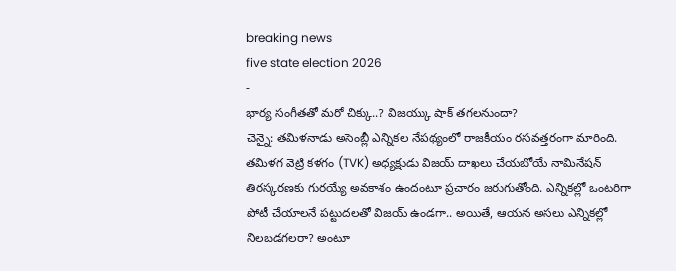breaking news
five state election 2026
-
భార్య సంగీతతో మరో చిక్కు..? విజయ్కు షాక్ తగలనుందా?
చెన్నై: తమిళనాడు అసెంబ్లీ ఎన్నికల నేపథ్యంలో రాజకీయం రసవత్తరంగా మారింది. తమిళగ వెట్రి కళగం (TVK) అధ్యక్షుడు విజయ్ దాఖలు చేయబోయే నామినేషన్ తిరస్కరణకు గురయ్యే అవకాశం ఉందంటూ ప్రచారం జరుగుతోంది. ఎన్నికల్లో ఒంటరిగా పోటీ చేయాలనే పట్టుదలతో విజయ్ ఉండగా.. అయితే, ఆయన అసలు ఎన్నికల్లో నిలబడగలరా? అంటూ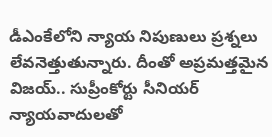డీఎంకేలోని న్యాయ నిపుణులు ప్రశ్నలు లేవనెత్తుతున్నారు. దీంతో అప్రమత్తమైన విజయ్.. సుప్రీంకోర్టు సీనియర్ న్యాయవాదులతో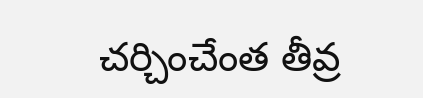చర్చించేంత తీవ్ర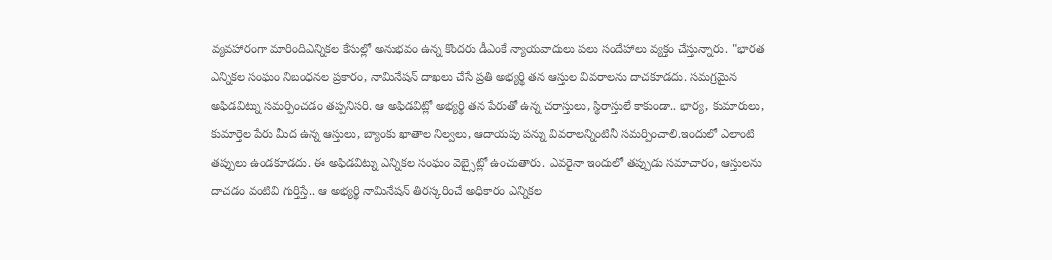వ్యవహారంగా మారిందిఎన్నికల కేసుల్లో అనుభవం ఉన్న కొందరు డీఎంకే న్యాయవాదులు పలు సందేహాలు వ్యక్తం చేస్తున్నారు. "భారత ఎన్నికల సంఘం నిబంధనల ప్రకారం, నామినేషన్ దాఖలు చేసే ప్రతి అభ్యర్థి తన ఆస్తుల వివరాలను దాచకూడదు. సమగ్రమైన అఫిడవిట్ను సమర్పించడం తప్పనిసరి. ఆ అఫిడవిట్లో అభ్యర్థి తన పేరుతో ఉన్న చరాస్తులు, స్థిరాస్తులే కాకుండా.. భార్య, కుమారులు, కుమార్తెల పేరు మీద ఉన్న ఆస్తులు, బ్యాంకు ఖాతాల నిల్వలు, ఆదాయపు పన్ను వివరాలన్నింటినీ సమర్పించాలి.ఇందులో ఎలాంటి తప్పులు ఉండకూడదు. ఈ అఫిడవిట్ను ఎన్నికల సంఘం వెబ్సైట్లో ఉంచుతారు. ఎవరైనా ఇందులో తప్పుడు సమాచారం, ఆస్తులను దాచడం వంటివి గుర్తిస్తే.. ఆ అభ్యర్థి నామినేషన్ తిరస్కరించే అధికారం ఎన్నికల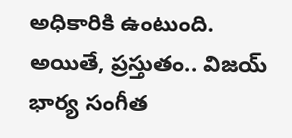అధికారికి ఉంటుంది. అయితే, ప్రస్తుతం.. విజయ్ భార్య సంగీత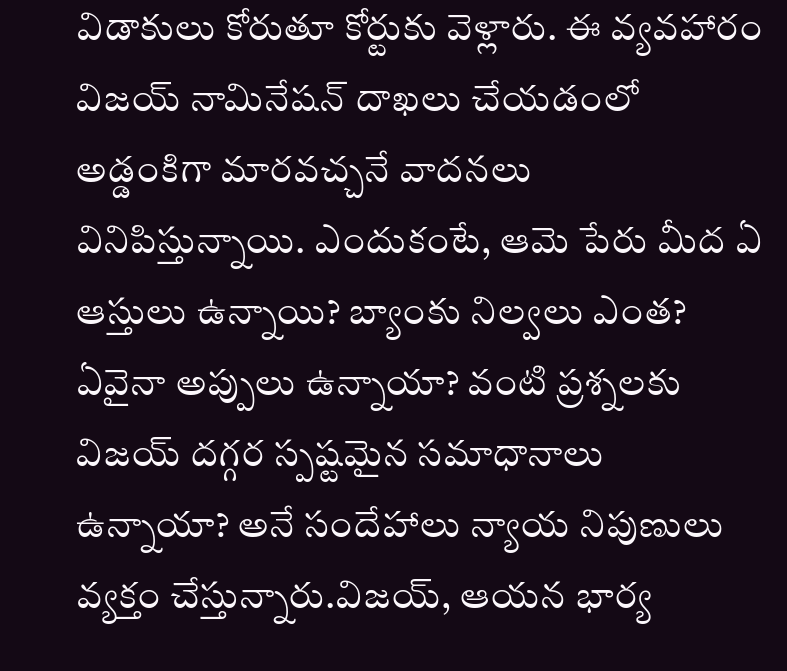విడాకులు కోరుతూ కోర్టుకు వెళ్లారు. ఈ వ్యవహారం విజయ్ నామినేషన్ దాఖలు చేయడంలో అడ్డంకిగా మారవచ్చనే వాదనలు వినిపిస్తున్నాయి. ఎందుకంటే, ఆమె పేరు మీద ఏ ఆస్తులు ఉన్నాయి? బ్యాంకు నిల్వలు ఎంత? ఏవైనా అప్పులు ఉన్నాయా? వంటి ప్రశ్నలకు విజయ్ దగ్గర స్పష్టమైన సమాధానాలు ఉన్నాయా? అనే సందేహాలు న్యాయ నిపుణులు వ్యక్తం చేస్తున్నారు.విజయ్, ఆయన భార్య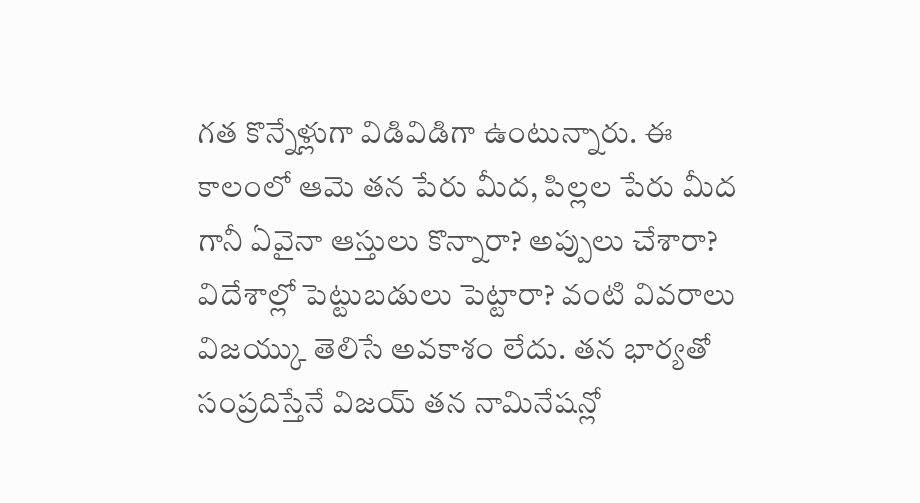గత కొన్నేళ్లుగా విడివిడిగా ఉంటున్నారు. ఈ కాలంలో ఆమె తన పేరు మీద, పిల్లల పేరు మీద గానీ ఏవైనా ఆస్తులు కొన్నారా? అప్పులు చేశారా? విదేశాల్లో పెట్టుబడులు పెట్టారా? వంటి వివరాలు విజయ్కు తెలిసే అవకాశం లేదు. తన భార్యతో సంప్రదిస్తేనే విజయ్ తన నామినేషన్లో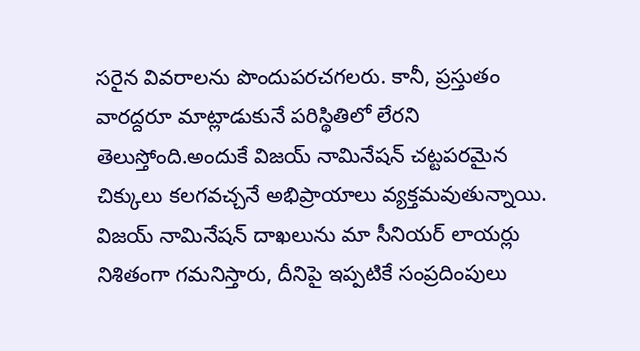సరైన వివరాలను పొందుపరచగలరు. కానీ, ప్రస్తుతం వారద్దరూ మాట్లాడుకునే పరిస్థితిలో లేరని తెలుస్తోంది.అందుకే విజయ్ నామినేషన్ చట్టపరమైన చిక్కులు కలగవచ్చనే అభిప్రాయాలు వ్యక్తమవుతున్నాయి. విజయ్ నామినేషన్ దాఖలును మా సీనియర్ లాయర్లు నిశితంగా గమనిస్తారు, దీనిపై ఇప్పటికే సంప్రదింపులు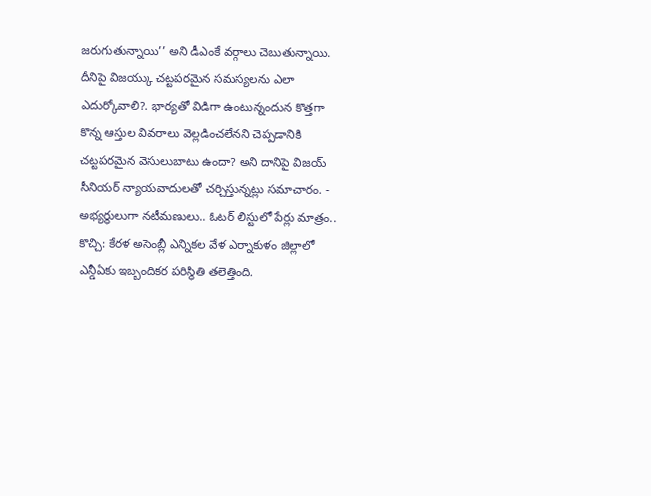జరుగుతున్నాయి’’ అని డీఎంకే వర్గాలు చెబుతున్నాయి. దీనిపై విజయ్కు చట్టపరమైన సమస్యలను ఎలా ఎదుర్కోవాలి?. భార్యతో విడిగా ఉంటున్నందున కొత్తగా కొన్న ఆస్తుల వివరాలు వెల్లడించలేనని చెప్పడానికి చట్టపరమైన వెసులుబాటు ఉందా? అని దానిపై విజయ్ సీనియర్ న్యాయవాదులతో చర్చిస్తున్నట్లు సమాచారం. -
అభ్యర్థులుగా నటీమణులు.. ఓటర్ లిస్టులో పేర్లు మాత్రం..
కొచ్చి: కేరళ అసెంబ్లీ ఎన్నికల వేళ ఎర్నాకుళం జిల్లాలో ఎన్డీఏకు ఇబ్బందికర పరిస్థితి తలెత్తింది.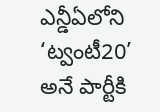ఎన్డీఏలోని ‘ట్వంటీ20’ అనే పార్టీకి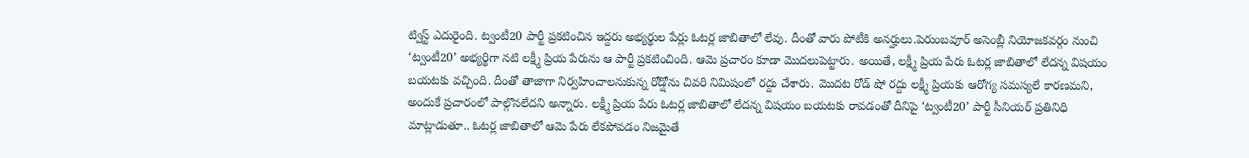ట్విస్ట్ ఎదురైంది. ట్వంటీ20 పార్టీ ప్రకటించిన ఇద్దరు అభ్యర్థుల పేర్లు ఓటర్ల జాబితాలో లేవు. దీంతో వారు పోటీకి అనర్హులు.పెరుంబవూర్ అసెంబ్లీ నియోజకవర్గం నుంచి ‘ట్వంటీ20’ అభ్యర్థిగా నటి లక్ష్మీ ప్రియ పేరును ఆ పార్టీ ప్రకటించింది. ఆమె ప్రచారం కూడా మొదలుపెట్టారు. అయితే, లక్ష్మీ ప్రియ పేరు ఓటర్ల జాబితాలో లేదన్న విషయం బయటకు వచ్చింది. దీంతో తాజాగా నిర్వహించాలనుకున్న రోడ్షోను చివరి నిమిషంలో రద్దు చేశారు. మొదట రోడ్ షో రద్దు లక్ష్మీ ప్రియకు ఆరోగ్య సమస్యలే కారణమని, అందుకే ప్రచారంలో పాల్గొనలేదని అన్నారు. లక్ష్మీ ప్రియ పేరు ఓటర్ల జాబితాలో లేదన్న విషయం బయటకు రావడంతో దీనిపై ‘ట్వంటీ20’ పార్టీ సీనియర్ ప్రతినిధి మాట్లాడుతూ.. ఓటర్ల జాబితాలో ఆమె పేరు లేకపోవడం నిజమైతే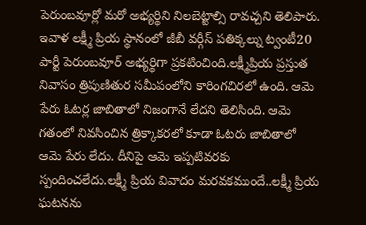పెరుంబవూర్లో మరో అభ్యర్థిని నిలబెట్టాల్సి రావచ్చని తెలిపారు. ఇవాళ లక్ష్మీ ప్రియ స్థానంలో జీబీ వర్గీస్ పతిక్కల్ను ట్వంటీ20 పార్టీ పెరుంబవూర్ అభ్యర్థిగా ప్రకటించింది.లక్ష్మీప్రియ ప్రస్తుత నివాసం త్రిపుణితుర సమీపంలోని కారింగచిరలో ఉంది. ఆమె పేరు ఓటర్ల జాబితాలో నిజంగానే లేదని తెలిసింది. ఆమె గతంలో నివసించిన త్రిక్కాకరలో కూడా ఓటరు జాబితాలో ఆమె పేరు లేదు. దీనిపై ఆమె ఇప్పటివరకు స్పందించలేదు.లక్ష్మీ ప్రియ వివాదం మరవకముందే..లక్ష్మీ ప్రియ ఘటనను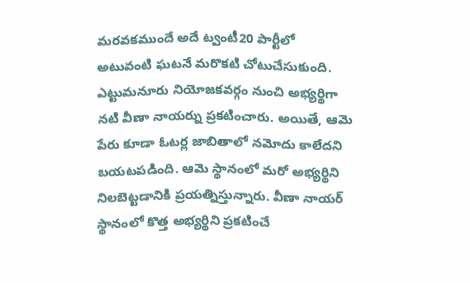మరవకముందే అదే ట్వంటీ20 పార్టీలో అటువంటి ఘటనే మరొకటి చోటుచేసుకుంది. ఎట్టుమనూరు నియోజకవర్గం నుంచి అభ్యర్థిగా నటి వీణా నాయర్ను ప్రకటించారు. అయితే, ఆమె పేరు కూడా ఓటర్ల జాబితాలో నమోదు కాలేదని బయటపడింది. ఆమె స్థానంలో మరో అభ్యర్థిని నిలబెట్టడానికి ప్రయత్నిస్తున్నారు. వీణా నాయర్ స్థానంలో కొత్త అభ్యర్థిని ప్రకటించే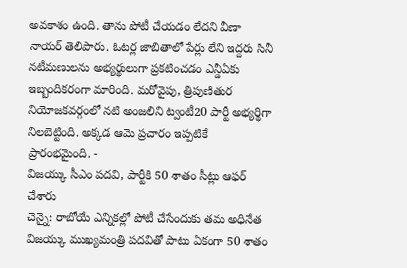అవకాశం ఉంది. తాను పోటీ చేయడం లేదని వీణా నాయర్ తెలిపారు. ఓటర్ల జాబితాలో పేర్లు లేని ఇద్దరు సినీ నటీమణులను అభ్యర్థులుగా ప్రకటించడం ఎన్డీఏకు ఇబ్బందికరంగా మారింది. మరోవైపు, త్రిపుణితుర నియోజకవర్గంలో నటి అంజలిని ట్వంటీ20 పార్టీ అభ్యర్థిగా నిలబెట్టింది. అక్కడ ఆమె ప్రచారం ఇప్పటికే ప్రారంభమైంది. -
విజయ్కు సీఎం పదవి, పార్టీకి 50 శాతం సీట్లు ఆఫర్ చేశారు
చెన్నై: రాబోయే ఎన్నికల్లో పోటీ చేసేందుకు తమ అధినేత విజయ్కు ముఖ్యమంత్రి పదవితో పాటు ఏకంగా 50 శాతం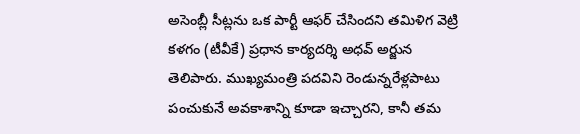అసెంబ్లీ సీట్లను ఒక పార్టీ ఆఫర్ చేసిందని తమిళిగ వెట్రి కళగం (టీవీకే) ప్రధాన కార్యదర్శి అధవ్ అర్జున తెలిపారు. ముఖ్యమంత్రి పదవిని రెండున్నరేళ్లపాటు పంచుకునే అవకాశాన్ని కూడా ఇచ్చారని, కానీ తమ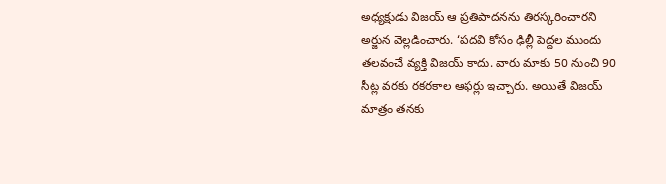అధ్యక్షుడు విజయ్ ఆ ప్రతిపాదనను తిరస్కరించారని అర్జున వెల్లడించారు. ‘పదవి కోసం ఢిల్లీ పెద్దల ముందు తలవంచే వ్యక్తి విజయ్ కాదు. వారు మాకు 50 నుంచి 90 సీట్ల వరకు రకరకాల ఆఫర్లు ఇచ్చారు. అయితే విజయ్ మాత్రం తనకు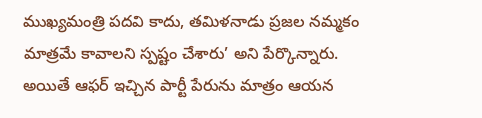ముఖ్యమంత్రి పదవి కాదు, తమిళనాడు ప్రజల నమ్మకం మాత్రమే కావాలని స్పష్టం చేశారు’ అని పేర్కొన్నారు. అయితే ఆఫర్ ఇచ్చిన పార్టీ పేరును మాత్రం ఆయన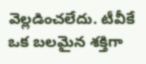వెల్లడించలేదు. టీవీకే ఒక బలమైన శక్తిగా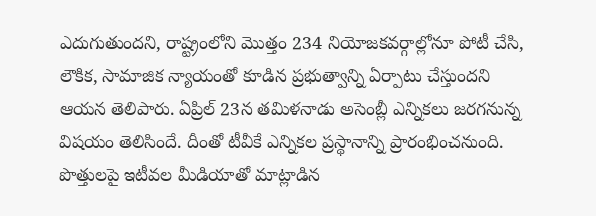ఎదుగుతుందని, రాష్ట్రంలోని మొత్తం 234 నియోజకవర్గాల్లోనూ పోటీ చేసి, లౌకిక, సామాజిక న్యాయంతో కూడిన ప్రభుత్వాన్ని ఏర్పాటు చేస్తుందని ఆయన తెలిపారు. ఏప్రిల్ 23న తమిళనాడు అసెంబ్లీ ఎన్నికలు జరగనున్న విషయం తెలిసిందే. దీంతో టీవీకే ఎన్నికల ప్రస్థానాన్ని ప్రారంభించనుంది. పొత్తులపై ఇటీవల మీడియాతో మాట్లాడిన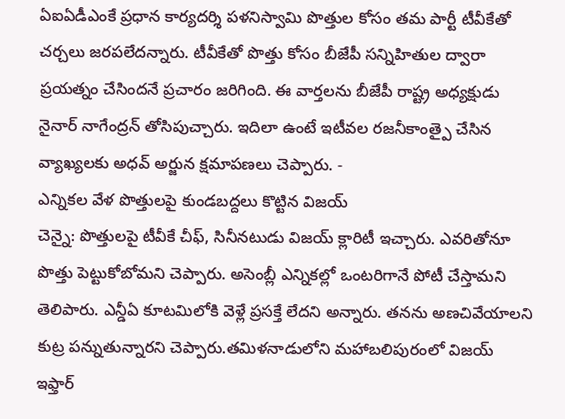ఏఐఏడీఎంకే ప్రధాన కార్యదర్శి పళనిస్వామి పొత్తుల కోసం తమ పార్టీ టీవీకేతో చర్చలు జరపలేదన్నారు. టీవీకేతో పొత్తు కోసం బీజేపీ సన్నిహితుల ద్వారా ప్రయత్నం చేసిందనే ప్రచారం జరిగింది. ఈ వార్తలను బీజేపీ రాష్ట్ర అధ్యక్షుడు నైనార్ నాగేంద్రన్ తోసిపుచ్చారు. ఇదిలా ఉంటే ఇటీవల రజనీకాంత్పై చేసిన వ్యాఖ్యలకు అధవ్ అర్జున క్షమాపణలు చెప్పారు. -
ఎన్నికల వేళ పొత్తులపై కుండబద్దలు కొట్టిన విజయ్
చెన్నై: పొత్తులపై టీవీకే చీఫ్, సినీనటుడు విజయ్ క్లారిటీ ఇచ్చారు. ఎవరితోనూ పొత్తు పెట్టుకోబోమని చెప్పారు. అసెంబ్లీ ఎన్నికల్లో ఒంటరిగానే పోటీ చేస్తామని తెలిపారు. ఎన్డీఏ కూటమిలోకి వెళ్లే ప్రసక్తే లేదని అన్నారు. తనను అణచివేయాలని కుట్ర పన్నుతున్నారని చెప్పారు.తమిళనాడులోని మహాబలిపురంలో విజయ్ ఇఫ్తార్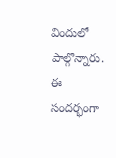విందులో పాల్గొన్నారు. ఈ సందర్భంగా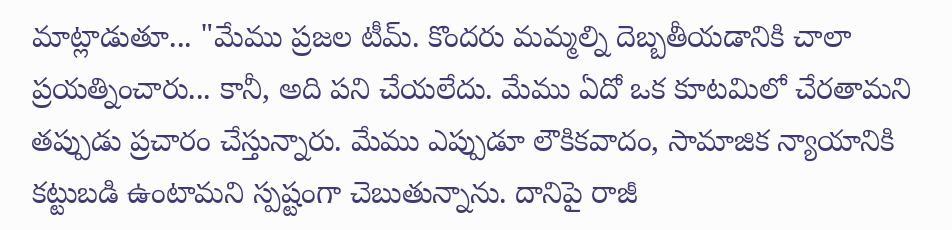మాట్లాడుతూ... "మేము ప్రజల టీమ్. కొందరు మమ్మల్ని దెబ్బతీయడానికి చాలా ప్రయత్నించారు... కానీ, అది పని చేయలేదు. మేము ఏదో ఒక కూటమిలో చేరతామని తప్పుడు ప్రచారం చేస్తున్నారు. మేము ఎప్పుడూ లౌకికవాదం, సామాజిక న్యాయానికి కట్టుబడి ఉంటామని స్పష్టంగా చెబుతున్నాను. దానిపై రాజీ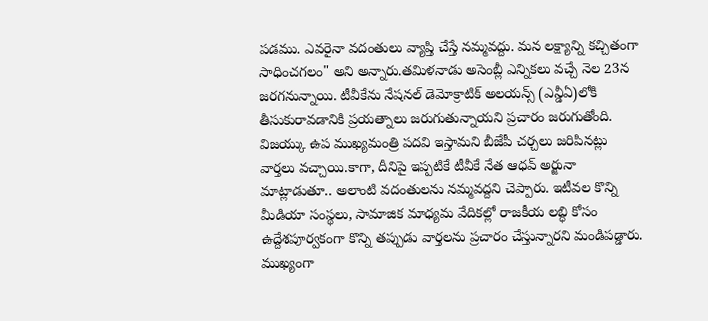పడము. ఎవరైనా వదంతులు వ్యాప్తి చేస్తే నమ్మవద్దు. మన లక్ష్యాన్ని కచ్చితంగా సాధించగలం" అని అన్నారు.తమిళనాడు అసెంబ్లీ ఎన్నికలు వచ్చే నెల 23న జరగనున్నాయి. టీవీకేను నేషనల్ డెమోక్రాటిక్ అలయన్స్ (ఎన్డీఏ)లోకి తీసుకురావడానికి ప్రయత్నాలు జరుగుతున్నాయని ప్రచారం జరుగుతోంది. విజయ్కు ఉప ముఖ్యమంత్రి పదవి ఇస్తామని బీజేపీ చర్చలు జరిపినట్లు వార్తలు వచ్చాయి.కాగా, దీనిపై ఇప్పటికే టీవీకే నేత ఆధవ్ అర్జునా మాట్లాడుతూ.. అలాంటి వదంతులను నమ్మవద్దని చెప్పారు. ఇటీవల కొన్ని మీడియా సంస్థలు, సామాజిక మాధ్యమ వేదికల్లో రాజకీయ లబ్ధి కోసం ఉద్దేశపూర్వకంగా కొన్ని తప్పుడు వార్తలను ప్రచారం చేస్తున్నారని మండిపడ్డారు. ముఖ్యంగా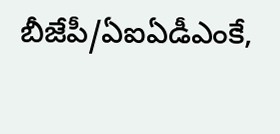బీజేపీ/ఏఐఏడీఎంకే,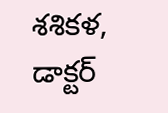శశికళ, డాక్టర్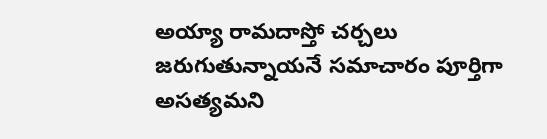అయ్యా రామదాస్తో చర్చలు జరుగుతున్నాయనే సమాచారం పూర్తిగా అసత్యమని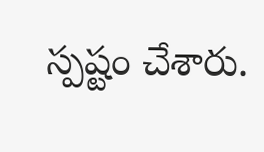స్పష్టం చేశారు.